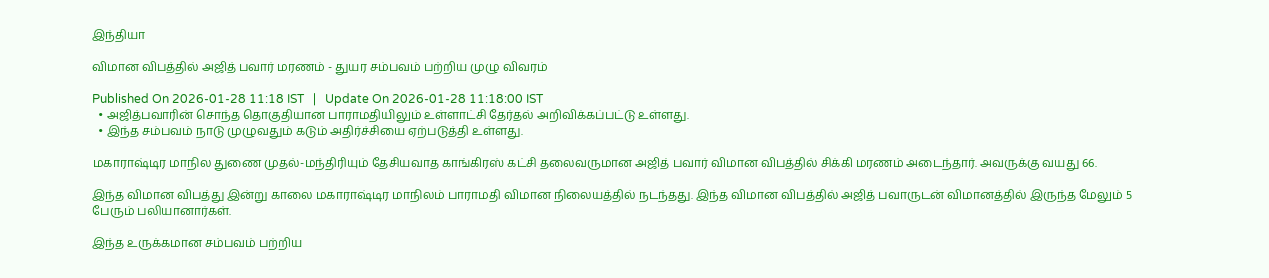இந்தியா

விமான விபத்தில் அஜித் பவார் மரணம் - துயர சம்பவம் பற்றிய முழு விவரம்

Published On 2026-01-28 11:18 IST   |   Update On 2026-01-28 11:18:00 IST
  • அஜித்பவாரின் சொந்த தொகுதியான பாராமதியிலும் உள்ளாட்சி தேர்தல் அறிவிக்கப்பட்டு உள்ளது.
  • இந்த சம்பவம் நாடு முழுவதும் கடும் அதிர்ச்சியை ஏற்படுத்தி உள்ளது.

மகாராஷ்டிர மாநில துணை முதல்-மந்திரியும் தேசியவாத காங்கிரஸ் கட்சி தலைவருமான அஜித் பவார் விமான விபத்தில் சிக்கி மரணம் அடைந்தார். அவருக்கு வயது 66.

இந்த விமான விபத்து இன்று காலை மகாராஷ்டிர மாநிலம் பாராமதி விமான நிலையத்தில் நடந்தது. இந்த விமான விபத்தில் அஜித் பவாருடன் விமானத்தில் இருந்த மேலும் 5 பேரும் பலியானார்கள்.

இந்த உருக்கமான சம்பவம் பற்றிய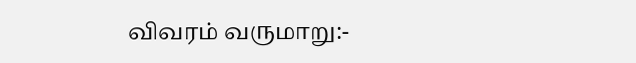விவரம் வருமாறு:-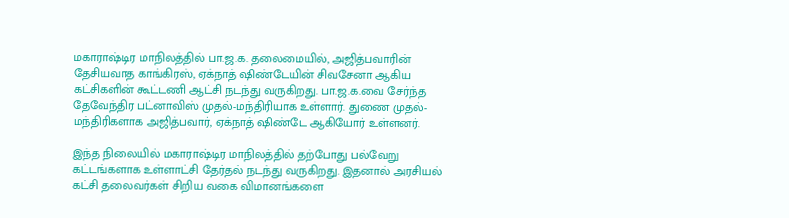மகாராஷ்டிர மாநிலத்தில் பா.ஜ.க. தலைமையில், அஜித்பவாரின் தேசியவாத காங்கிரஸ், ஏக்நாத் ஷிண்டேயின் சிவசேனா ஆகிய கட்சிகளின் கூட்டணி ஆட்சி நடந்து வருகிறது. பா.ஜ.க.வை சேர்ந்த தேவேந்திர பட்னாவிஸ் முதல்-மந்திரியாக உள்ளார். துணை முதல்-மந்திரிகளாக அஜித்பவார், ஏக்நாத் ஷிண்டே ஆகியோர் உள்ளனர்.

இந்த நிலையில் மகாராஷ்டிர மாநிலத்தில் தற்போது பல்வேறு கட்டங்களாக உள்ளாட்சி தேர்தல் நடந்து வருகிறது. இதனால் அரசியல் கட்சி தலைவர்கள் சிறிய வகை விமானங்களை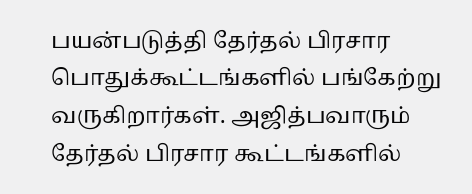பயன்படுத்தி தேர்தல் பிரசார பொதுக்கூட்டங்களில் பங்கேற்று வருகிறார்கள். அஜித்பவாரும் தேர்தல் பிரசார கூட்டங்களில்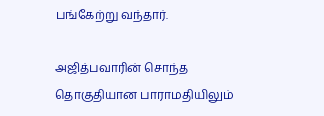பங்கேற்று வந்தார்.

அஜித்பவாரின் சொந்த தொகுதியான பாராமதியிலும்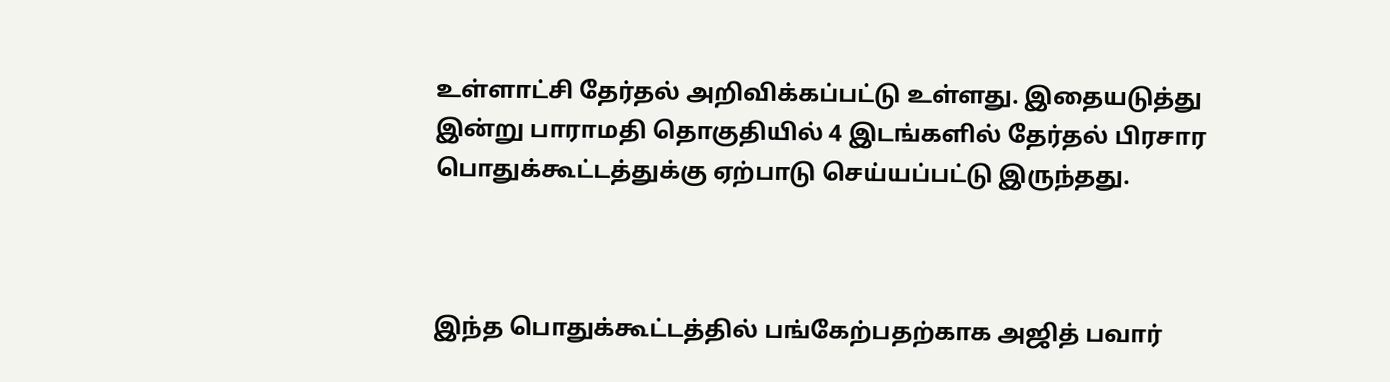உள்ளாட்சி தேர்தல் அறிவிக்கப்பட்டு உள்ளது. இதையடுத்து இன்று பாராமதி தொகுதியில் 4 இடங்களில் தேர்தல் பிரசார பொதுக்கூட்டத்துக்கு ஏற்பாடு செய்யப்பட்டு இருந்தது.



இந்த பொதுக்கூட்டத்தில் பங்கேற்பதற்காக அஜித் பவார்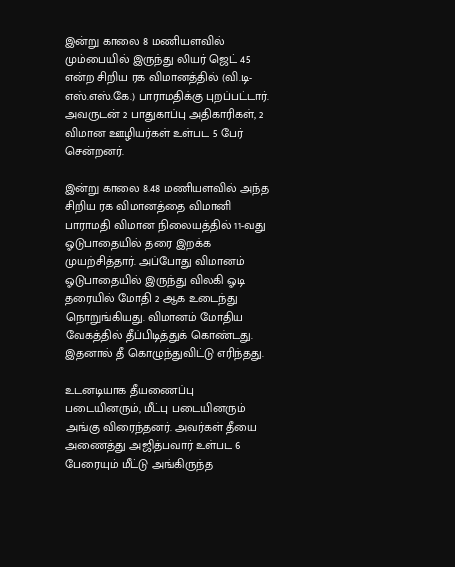இன்று காலை 8 மணியளவில் மும்பையில் இருந்து லியர் ஜெட் 45 என்ற சிறிய ரக விமானத்தில் (வி.டி-எஸ்.எஸ்.கே.) பாராமதிக்கு புறப்பட்டார். அவருடன் 2 பாதுகாப்பு அதிகாரிகள், 2 விமான ஊழியர்கள் உள்பட 5 பேர் சென்றனர்.

இன்று காலை 8.48 மணியளவில் அந்த சிறிய ரக விமானத்தை விமானி பாராமதி விமான நிலையத்தில் 11-வது ஓடுபாதையில் தரை இறக்க முயற்சித்தார். அப்போது விமானம் ஓடுபாதையில் இருந்து விலகி ஓடி தரையில் மோதி 2 ஆக உடைந்து நொறுங்கியது. விமானம் மோதிய வேகத்தில் தீப்பிடித்துக் கொண்டது. இதனால் தீ கொழுந்துவிட்டு எரிந்தது.

உடனடியாக தீயணைப்பு படையினரும், மீட்பு படையினரும் அங்கு விரைந்தனர். அவர்கள் தீயை அணைத்து அஜித்பவார் உள்பட 6 பேரையும் மீட்டு அங்கிருந்த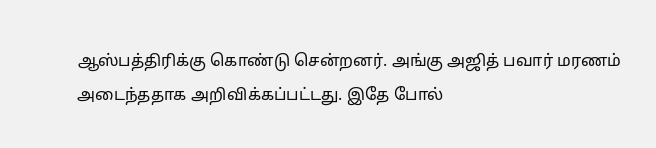ஆஸ்பத்திரிக்கு கொண்டு சென்றனர். அங்கு அஜித் பவார் மரணம் அடைந்ததாக அறிவிக்கப்பட்டது. இதே போல்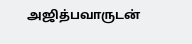அஜித்பவாருடன்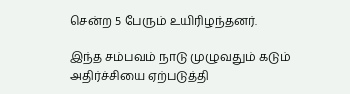சென்ற 5 பேரும் உயிரிழந்தனர்.

இந்த சம்பவம் நாடு முழுவதும் கடும் அதிர்ச்சியை ஏற்படுத்தி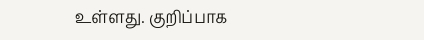உள்ளது. குறிப்பாக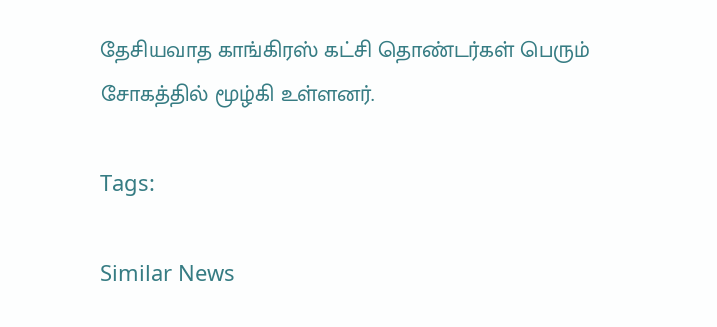தேசியவாத காங்கிரஸ் கட்சி தொண்டர்கள் பெரும் சோகத்தில் மூழ்கி உள்ளனர்.

Tags:

Similar News